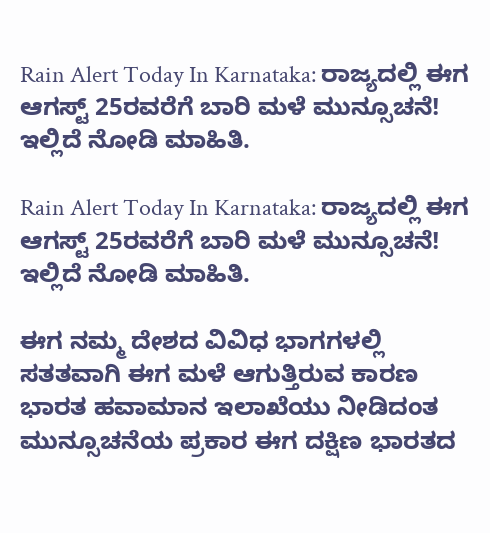Rain Alert Today In Karnataka: ರಾಜ್ಯದಲ್ಲಿ ಈಗ ಆಗಸ್ಟ್ 25ರವರೆಗೆ ಬಾರಿ ಮಳೆ ಮುನ್ಸೂಚನೆ! ಇಲ್ಲಿದೆ ನೋಡಿ ಮಾಹಿತಿ.

Rain Alert Today In Karnataka: ರಾಜ್ಯದಲ್ಲಿ ಈಗ ಆಗಸ್ಟ್ 25ರವರೆಗೆ ಬಾರಿ ಮಳೆ ಮುನ್ಸೂಚನೆ! ಇಲ್ಲಿದೆ ನೋಡಿ ಮಾಹಿತಿ.

ಈಗ ನಮ್ಮ ದೇಶದ ವಿವಿಧ ಭಾಗಗಳಲ್ಲಿ ಸತತವಾಗಿ ಈಗ ಮಳೆ ಆಗುತ್ತಿರುವ ಕಾರಣ ಭಾರತ ಹವಾಮಾನ ಇಲಾಖೆಯು ನೀಡಿದಂತ ಮುನ್ಸೂಚನೆಯ ಪ್ರಕಾರ ಈಗ ದಕ್ಷಿಣ ಭಾರತದ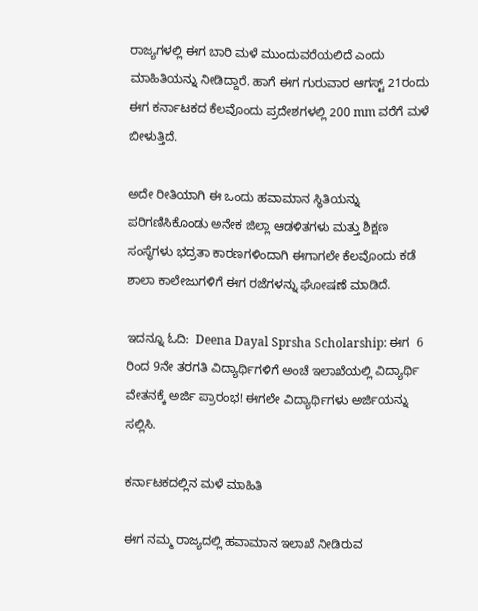ರಾಜ್ಯಗಳಲ್ಲಿ ಈಗ ಬಾರಿ ಮಳೆ ಮುಂದುವರೆಯಲಿದೆ ಎಂದು ಮಾಹಿತಿಯನ್ನು ನೀಡಿದ್ದಾರೆ. ಹಾಗೆ ಈಗ ಗುರುವಾರ ಆಗಸ್ಟ್ 21ರಂದು ಈಗ ಕರ್ನಾಟಕದ ಕೆಲವೊಂದು ಪ್ರದೇಶಗಳಲ್ಲಿ 200 mm ವರೆಗೆ ಮಳೆ ಬೀಳುತ್ತಿದೆ.

ಅದೇ ರೀತಿಯಾಗಿ ಈ ಒಂದು ಹವಾಮಾನ ಸ್ಥಿತಿಯನ್ನು ಪರಿಗಣಿಸಿಕೊಂಡು ಅನೇಕ ಜಿಲ್ಲಾ ಆಡಳಿತಗಳು ಮತ್ತು ಶಿಕ್ಷಣ ಸಂಸ್ಥೆಗಳು ಭದ್ರತಾ ಕಾರಣಗಳಿಂದಾಗಿ ಈಗಾಗಲೇ ಕೆಲವೊಂದು ಕಡೆ ಶಾಲಾ ಕಾಲೇಜುಗಳಿಗೆ ಈಗ ರಜೆಗಳನ್ನು ಘೋಷಣೆ ಮಾಡಿದೆ.

ಇದನ್ನೂ ಓದಿ:  Deena Dayal Sprsha Scholarship: ಈಗ  6 ರಿಂದ 9ನೇ ತರಗತಿ ವಿದ್ಯಾರ್ಥಿಗಳಿಗೆ ಅಂಚೆ ಇಲಾಖೆಯಲ್ಲಿ ವಿದ್ಯಾರ್ಥಿ ವೇತನಕ್ಕೆ ಅರ್ಜಿ ಪ್ರಾರಂಭ! ಈಗಲೇ ವಿದ್ಯಾರ್ಥಿಗಳು ಅರ್ಜಿಯನ್ನು ಸಲ್ಲಿಸಿ.

ಕರ್ನಾಟಕದಲ್ಲಿನ ಮಳೆ ಮಾಹಿತಿ

ಈಗ ನಮ್ಮ ರಾಜ್ಯದಲ್ಲಿ ಹವಾಮಾನ ಇಲಾಖೆ ನೀಡಿರುವ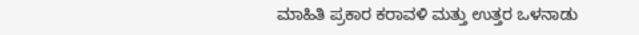ಮಾಹಿತಿ ಪ್ರಕಾರ ಕರಾವಳಿ ಮತ್ತು ಉತ್ತರ ಒಳನಾಡು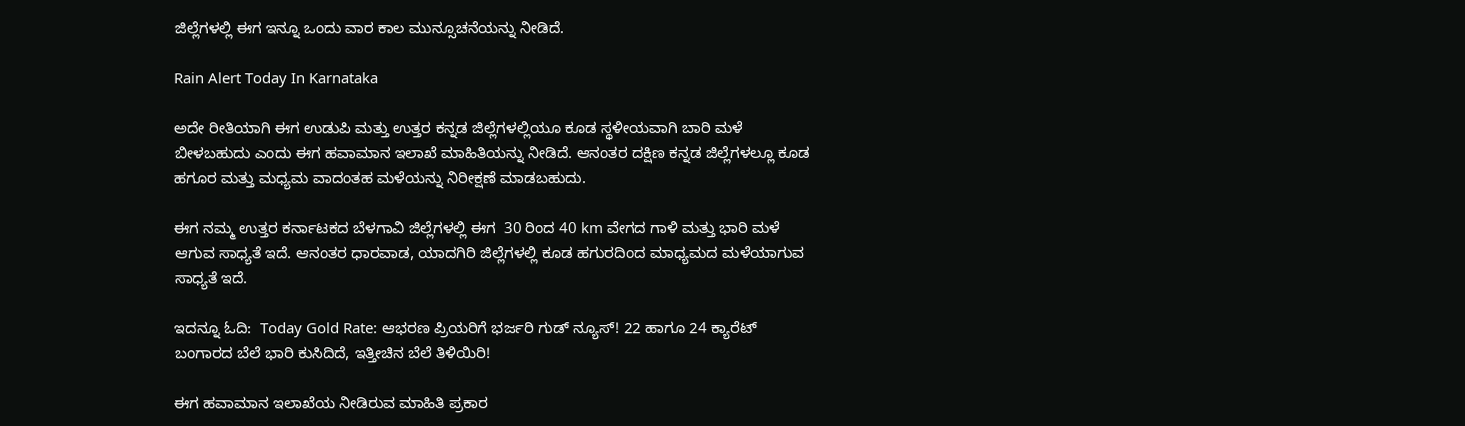ಜಿಲ್ಲೆಗಳಲ್ಲಿ ಈಗ ಇನ್ನೂ ಒಂದು ವಾರ ಕಾಲ ಮುನ್ಸೂಚನೆಯನ್ನು ನೀಡಿದೆ.

Rain Alert Today In Karnataka

ಅದೇ ರೀತಿಯಾಗಿ ಈಗ ಉಡುಪಿ ಮತ್ತು ಉತ್ತರ ಕನ್ನಡ ಜಿಲ್ಲೆಗಳಲ್ಲಿಯೂ ಕೂಡ ಸ್ಥಳೀಯವಾಗಿ ಬಾರಿ ಮಳೆ ಬೀಳಬಹುದು ಎಂದು ಈಗ ಹವಾಮಾನ ಇಲಾಖೆ ಮಾಹಿತಿಯನ್ನು ನೀಡಿದೆ. ಆನಂತರ ದಕ್ಷಿಣ ಕನ್ನಡ ಜಿಲ್ಲೆಗಳಲ್ಲೂ ಕೂಡ ಹಗೂರ ಮತ್ತು ಮಧ್ಯಮ ವಾದಂತಹ ಮಳೆಯನ್ನು ನಿರೀಕ್ಷಣೆ ಮಾಡಬಹುದು.

ಈಗ ನಮ್ಮ ಉತ್ತರ ಕರ್ನಾಟಕದ ಬೆಳಗಾವಿ ಜಿಲ್ಲೆಗಳಲ್ಲಿ ಈಗ  30 ರಿಂದ 40 km ವೇಗದ ಗಾಳಿ ಮತ್ತು ಭಾರಿ ಮಳೆ ಆಗುವ ಸಾಧ್ಯತೆ ಇದೆ. ಆನಂತರ ಧಾರವಾಡ, ಯಾದಗಿರಿ ಜಿಲ್ಲೆಗಳಲ್ಲಿ ಕೂಡ ಹಗುರದಿಂದ ಮಾಧ್ಯಮದ ಮಳೆಯಾಗುವ ಸಾಧ್ಯತೆ ಇದೆ.

ಇದನ್ನೂ ಓದಿ:  Today Gold Rate: ಆಭರಣ ಪ್ರಿಯರಿಗೆ ಭರ್ಜರಿ ಗುಡ್ ನ್ಯೂಸ್! 22 ಹಾಗೂ 24 ಕ್ಯಾರೆಟ್ ಬಂಗಾರದ ಬೆಲೆ ಭಾರಿ ಕುಸಿದಿದೆ, ಇತ್ತೀಚಿನ ಬೆಲೆ ತಿಳಿಯಿರಿ!

ಈಗ ಹವಾಮಾನ ಇಲಾಖೆಯ ನೀಡಿರುವ ಮಾಹಿತಿ ಪ್ರಕಾರ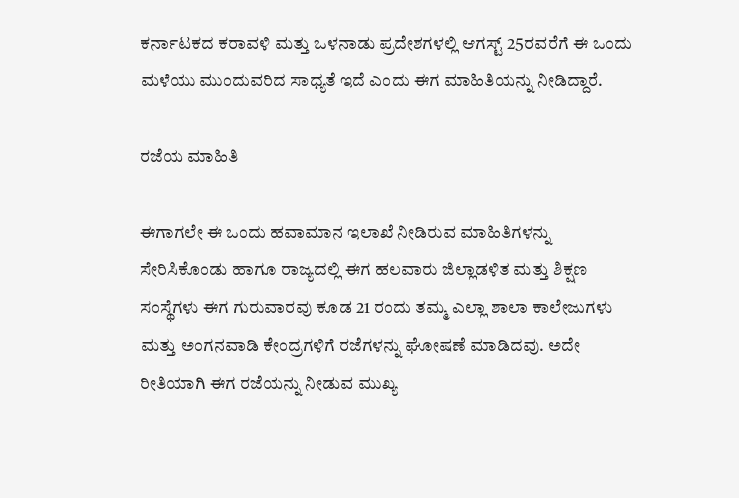ಕರ್ನಾಟಕದ ಕರಾವಳಿ ಮತ್ತು ಒಳನಾಡು ಪ್ರದೇಶಗಳಲ್ಲಿ ಆಗಸ್ಟ್ 25ರವರೆಗೆ ಈ ಒಂದು ಮಳೆಯು ಮುಂದುವರಿದ ಸಾಧ್ಯತೆ ಇದೆ ಎಂದು ಈಗ ಮಾಹಿತಿಯನ್ನು ನೀಡಿದ್ದಾರೆ.

ರಜೆಯ ಮಾಹಿತಿ

ಈಗಾಗಲೇ ಈ ಒಂದು ಹವಾಮಾನ ಇಲಾಖೆ ನೀಡಿರುವ ಮಾಹಿತಿಗಳನ್ನು ಸೇರಿಸಿಕೊಂಡು ಹಾಗೂ ರಾಜ್ಯದಲ್ಲಿ ಈಗ ಹಲವಾರು ಜಿಲ್ಲಾಡಳಿತ ಮತ್ತು ಶಿಕ್ಷಣ ಸಂಸ್ಥೆಗಳು ಈಗ ಗುರುವಾರವು ಕೂಡ 21 ರಂದು ತಮ್ಮ ಎಲ್ಲಾ ಶಾಲಾ ಕಾಲೇಜುಗಳು ಮತ್ತು ಅಂಗನವಾಡಿ ಕೇಂದ್ರಗಳಿಗೆ ರಜೆಗಳನ್ನು ಘೋಷಣೆ ಮಾಡಿದವು. ಅದೇ ರೀತಿಯಾಗಿ ಈಗ ರಜೆಯನ್ನು ನೀಡುವ ಮುಖ್ಯ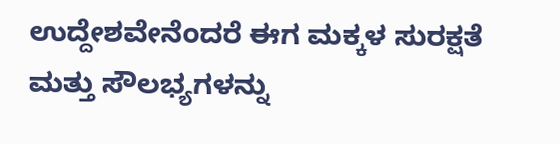ಉದ್ದೇಶವೇನೆಂದರೆ ಈಗ ಮಕ್ಕಳ ಸುರಕ್ಷತೆ ಮತ್ತು ಸೌಲಭ್ಯಗಳನ್ನು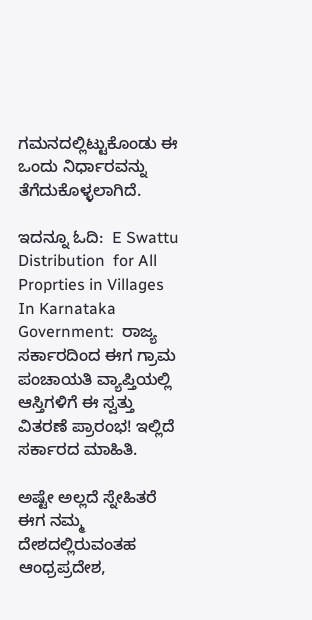ಗಮನದಲ್ಲಿಟ್ಟುಕೊಂಡು ಈ ಒಂದು ನಿರ್ಧಾರವನ್ನು ತೆಗೆದುಕೊಳ್ಳಲಾಗಿದೆ.

ಇದನ್ನೂ ಓದಿ:  E Swattu Distribution  for All Proprties in Villages In Karnataka Government:  ರಾಜ್ಯ ಸರ್ಕಾರದಿಂದ ಈಗ ಗ್ರಾಮ ಪಂಚಾಯತಿ ವ್ಯಾಪ್ತಿಯಲ್ಲಿ ಆಸ್ತಿಗಳಿಗೆ ಈ ಸ್ವತ್ತು ವಿತರಣೆ ಪ್ರಾರಂಭ! ಇಲ್ಲಿದೆ ಸರ್ಕಾರದ ಮಾಹಿತಿ.

ಅಷ್ಟೇ ಅಲ್ಲದೆ ಸ್ನೇಹಿತರೆ ಈಗ ನಮ್ಮ ದೇಶದಲ್ಲಿರುವಂತಹ ಆಂಧ್ರಪ್ರದೇಶ,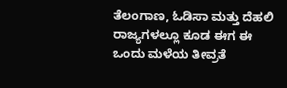ತೆಲಂಗಾಣ, ಓಡಿಸಾ ಮತ್ತು ದೆಹಲಿ ರಾಜ್ಯಗಳಲ್ಲೂ ಕೂಡ ಈಗ ಈ ಒಂದು ಮಳೆಯ ತೀವ್ರತೆ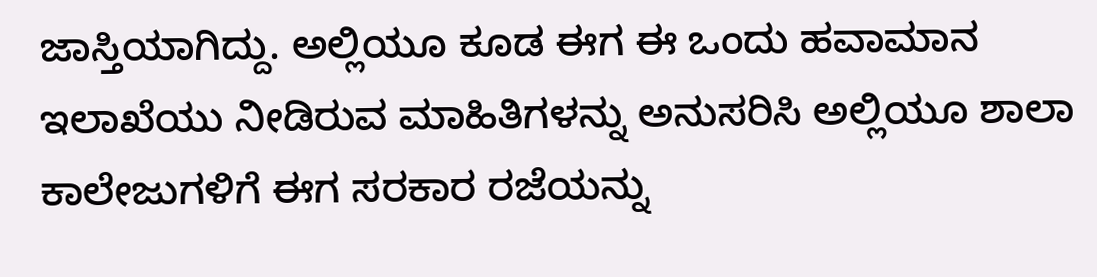ಜಾಸ್ತಿಯಾಗಿದ್ದು. ಅಲ್ಲಿಯೂ ಕೂಡ ಈಗ ಈ ಒಂದು ಹವಾಮಾನ ಇಲಾಖೆಯು ನೀಡಿರುವ ಮಾಹಿತಿಗಳನ್ನು ಅನುಸರಿಸಿ ಅಲ್ಲಿಯೂ ಶಾಲಾ ಕಾಲೇಜುಗಳಿಗೆ ಈಗ ಸರಕಾರ ರಜೆಯನ್ನು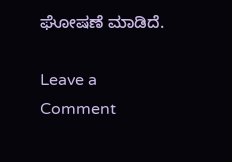ಘೋಷಣೆ ಮಾಡಿದೆ.

Leave a Comment